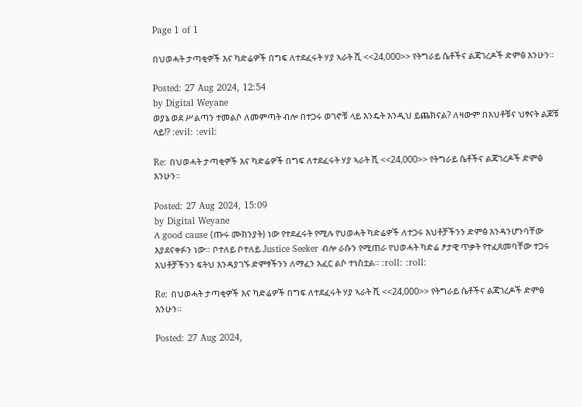Page 1 of 1

በህወሓት ታጣቂዎች እና ካድሬዎች በግፍ ለተደፈሩት ሃያ ኣራት ሺ <<24,000>> የትግራይ ሴቶችና ልጃገረዶች ድምፅ እንሁን።

Posted: 27 Aug 2024, 12:54
by Digital Weyane
ወያኔ ወደ ሥልጣን ተመልሶ ለመምጣት ብሎ በተጋሩ ወገኖቹ ላይ እንዴት እንዲህ ይጨክናል? ለዛውም በእህቶቹና ህፃናት ልጆቹ ላይ!? :evil: :evil:

Re: በህወሓት ታጣቂዎች እና ካድሬዎች በግፍ ለተደፈሩት ሃያ ኣራት ሺ <<24,000>> የትግራይ ሴቶችና ልጃገረዶች ድምፅ እንሁን።

Posted: 27 Aug 2024, 15:09
by Digital Weyane
ለ good cause (ጡሩ ሙክንያት) ነው የተደፈሩት የሚሉ የህወሓት ካድሬዎች ለተጋሩ እህቶቻችንን ድምፅ እንዳንሆንባቸው እያደናቀፉን ነው። ቦተለይ ቦተለይ Justice Seeker ብሎ ራሱን የሚጠራ የህወሓት ካድሬ ፆታዊ ጥቃት የተፈጸመባቸው ተጋሩ እህቶቻችንን ፍትህ እንዳያገኙ ድምፃችንን ለማፈን አፈር ልሶ ተነስቷል። :roll: :roll:

Re: በህወሓት ታጣቂዎች እና ካድሬዎች በግፍ ለተደፈሩት ሃያ ኣራት ሺ <<24,000>> የትግራይ ሴቶችና ልጃገረዶች ድምፅ እንሁን።

Posted: 27 Aug 2024,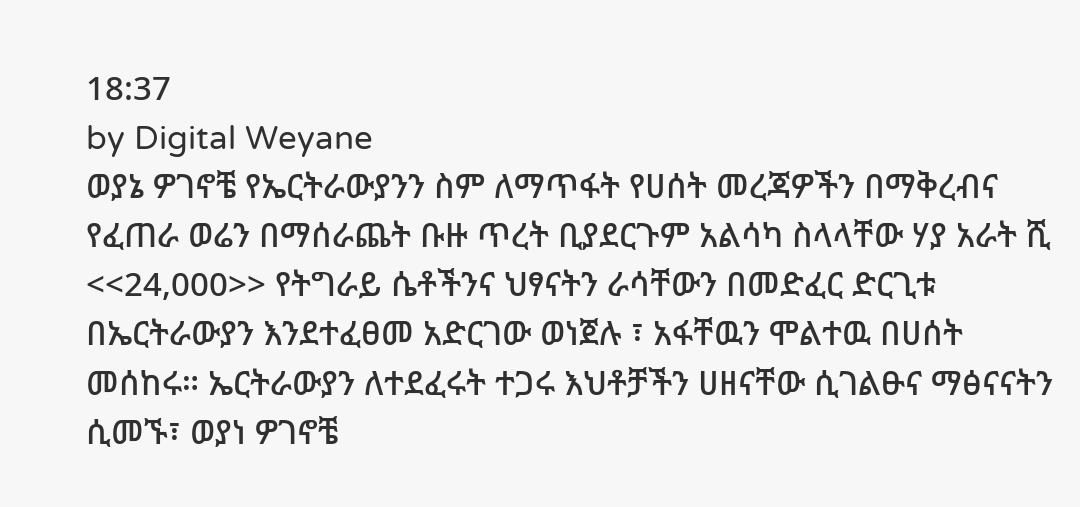18:37
by Digital Weyane
ወያኔ ዎገኖቼ የኤርትራውያንን ስም ለማጥፋት የሀሰት መረጃዎችን በማቅረብና የፈጠራ ወሬን በማሰራጨት ቡዙ ጥረት ቢያደርጉም አልሳካ ስላላቸው ሃያ አራት ሺ <<24,000>> የትግራይ ሴቶችንና ህፃናትን ራሳቸውን በመድፈር ድርጊቱ በኤርትራውያን እንደተፈፀመ አድርገው ወነጀሉ ፣ አፋቸዉን ሞልተዉ በሀሰት መሰከሩ። ኤርትራውያን ለተደፈሩት ተጋሩ እህቶቻችን ሀዘናቸው ሲገልፁና ማፅናናትን ሲመኙ፣ ወያነ ዎገኖቼ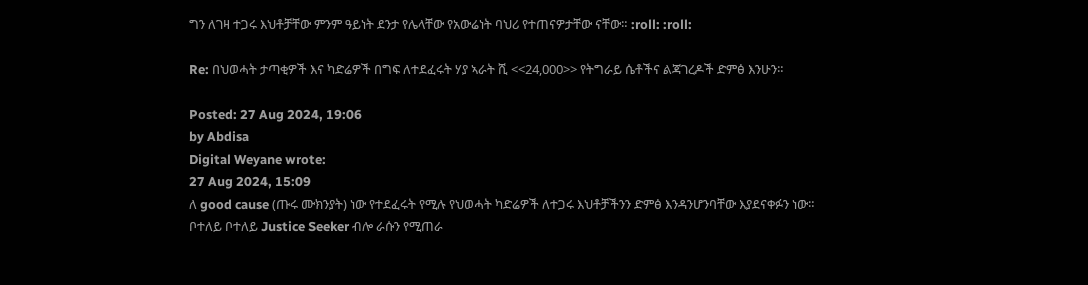ግን ለገዛ ተጋሩ እህቶቻቸው ምንም ዓይነት ደንታ የሌላቸው የአውሬነት ባህሪ የተጠናዎታቸው ናቸው። :roll: :roll:

Re: በህወሓት ታጣቂዎች እና ካድሬዎች በግፍ ለተደፈሩት ሃያ ኣራት ሺ <<24,000>> የትግራይ ሴቶችና ልጃገረዶች ድምፅ እንሁን።

Posted: 27 Aug 2024, 19:06
by Abdisa
Digital Weyane wrote:
27 Aug 2024, 15:09
ለ good cause (ጡሩ ሙክንያት) ነው የተደፈሩት የሚሉ የህወሓት ካድሬዎች ለተጋሩ እህቶቻችንን ድምፅ እንዳንሆንባቸው እያደናቀፉን ነው። ቦተለይ ቦተለይ Justice Seeker ብሎ ራሱን የሚጠራ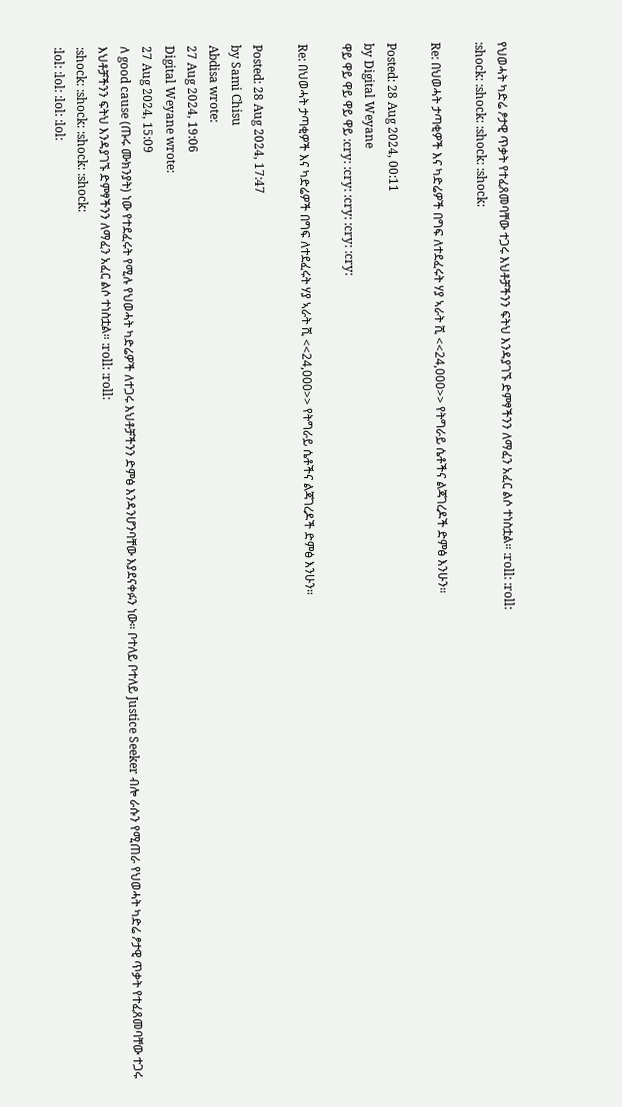የህወሓት ካድሬ ፆታዊ ጥቃት የተፈጸመባቸው ተጋሩ እህቶቻችንን ፍትህ እንዳያገኙ ድምፃችንን ለማፈን አፈር ልሶ ተነስቷል። :roll: :roll:
:shock: :shock: :shock: :shock:

Re: በህወሓት ታጣቂዎች እና ካድሬዎች በግፍ ለተደፈሩት ሃያ ኣራት ሺ <<24,000>> የትግራይ ሴቶችና ልጃገረዶች ድምፅ እንሁን።

Posted: 28 Aug 2024, 00:11
by Digital Weyane
ዋይ ዋይ ዋይ ዋይ ዋይ :cry: :cry: :cry: :cry: :cry:

Re: በህወሓት ታጣቂዎች እና ካድሬዎች በግፍ ለተደፈሩት ሃያ ኣራት ሺ <<24,000>> የትግራይ ሴቶችና ልጃገረዶች ድምፅ እንሁን።

Posted: 28 Aug 2024, 17:47
by Sami Chisu
Abdisa wrote:
27 Aug 2024, 19:06
Digital Weyane wrote:
27 Aug 2024, 15:09
ለ good cause (ጡሩ ሙክንያት) ነው የተደፈሩት የሚሉ የህወሓት ካድሬዎች ለተጋሩ እህቶቻችንን ድምፅ እንዳንሆንባቸው እያደናቀፉን ነው። ቦተለይ ቦተለይ Justice Seeker ብሎ ራሱን የሚጠራ የህወሓት ካድሬ ፆታዊ ጥቃት የተፈጸመባቸው ተጋሩ እህቶቻችንን ፍትህ እንዳያገኙ ድምፃችንን ለማፈን አፈር ልሶ ተነስቷል። :roll: :roll:
:shock: :shock: :shock: :shock:
:lol: :lol: :lol: :lol: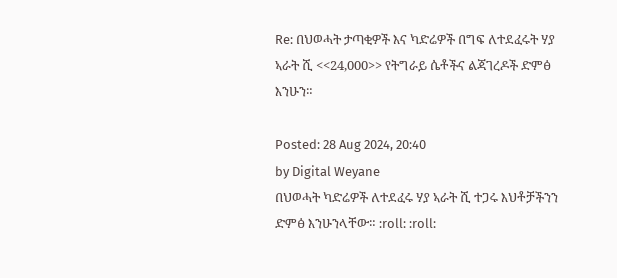Re: በህወሓት ታጣቂዎች እና ካድሬዎች በግፍ ለተደፈሩት ሃያ ኣራት ሺ <<24,000>> የትግራይ ሴቶችና ልጃገረዶች ድምፅ እንሁን።

Posted: 28 Aug 2024, 20:40
by Digital Weyane
በህወሓት ካድሬዎች ለተደፈሩ ሃያ ኣራት ሺ ተጋሩ እህቶቻችንን ድምፅ እንሁንላቸው። :roll: :roll: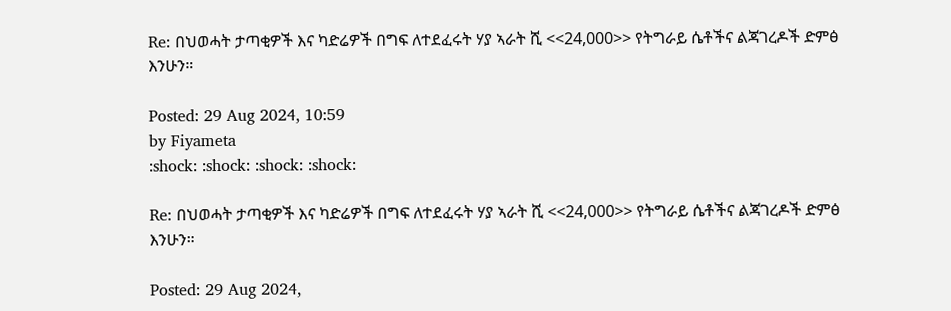Re: በህወሓት ታጣቂዎች እና ካድሬዎች በግፍ ለተደፈሩት ሃያ ኣራት ሺ <<24,000>> የትግራይ ሴቶችና ልጃገረዶች ድምፅ እንሁን።

Posted: 29 Aug 2024, 10:59
by Fiyameta
:shock: :shock: :shock: :shock:

Re: በህወሓት ታጣቂዎች እና ካድሬዎች በግፍ ለተደፈሩት ሃያ ኣራት ሺ <<24,000>> የትግራይ ሴቶችና ልጃገረዶች ድምፅ እንሁን።

Posted: 29 Aug 2024,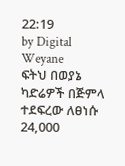22:19
by Digital Weyane
ፍትህ በወያኔ ካድሬዎች በጅምላ ተደፍረው ለፀነሱ 24,000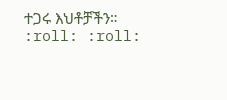ተጋሩ እህቶቻችን። :roll: :roll: